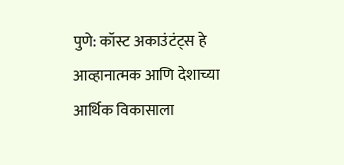पुणे: कॉस्ट अकाउंटंट्स हे आव्हानात्मक आणि देशाच्या आर्थिक विकासाला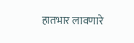हातभार लावणारे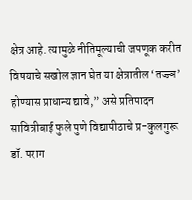क्षेत्र आहे. त्यामुळे नीतिमूल्याची जपणूक करीत विषयाचे सखोल ज्ञान घेत या क्षेत्रातील ‘तज्ज्ञ’ होण्यास प्राधान्य द्यावे,” असे प्रतिपादन सावित्रीबाई फुले पुणे विद्यापीठाचे प्र-कुलगुरू डॉ. पराग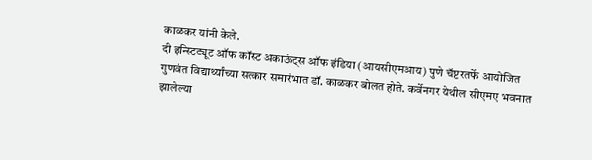काळकर यांनी केले.
दी इन्स्टिट्यूट ऑफ कॉस्ट अकाऊंट्स ऑफ इंडिया (आयसीएमआय) पुणे चॅप्टरतर्फे आयोजित गुणवंत विद्यार्थ्यांच्या सत्कार समारंभात डॉ. काळकर बोलत होते. कर्वेनगर येथील सीएमए भवनात झालेल्या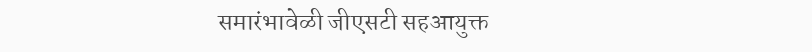समारंभावेळी जीएसटी सहआयुक्त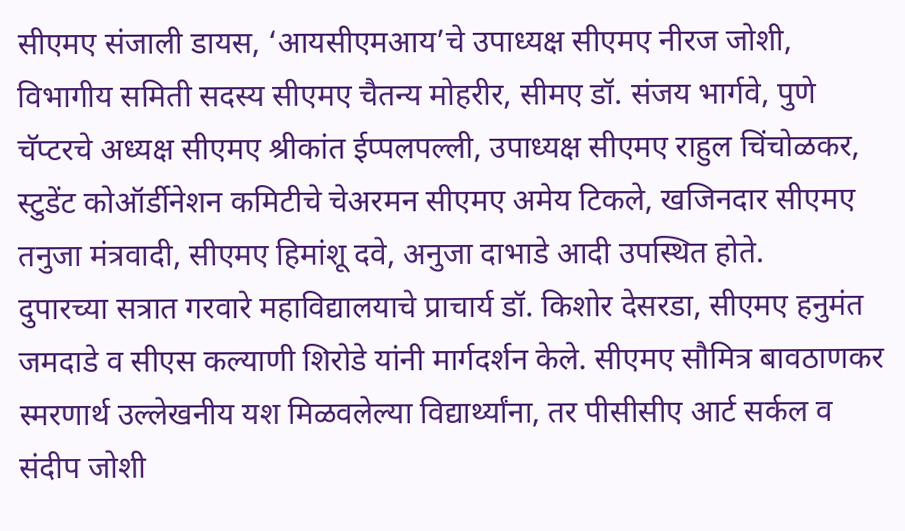सीएमए संजाली डायस, ‘आयसीएमआय’चे उपाध्यक्ष सीएमए नीरज जोशी, विभागीय समिती सदस्य सीएमए चैतन्य मोहरीर, सीमए डॉ. संजय भार्गवे, पुणे चॅप्टरचे अध्यक्ष सीएमए श्रीकांत ईप्पलपल्ली, उपाध्यक्ष सीएमए राहुल चिंचोळकर, स्टुडेंट कोऑर्डीनेशन कमिटीचे चेअरमन सीएमए अमेय टिकले, खजिनदार सीएमए तनुजा मंत्रवादी, सीएमए हिमांशू दवे, अनुजा दाभाडे आदी उपस्थित होते.
दुपारच्या सत्रात गरवारे महाविद्यालयाचे प्राचार्य डॉ. किशोर देसरडा, सीएमए हनुमंत जमदाडे व सीएस कल्याणी शिरोडे यांनी मार्गदर्शन केले. सीएमए सौमित्र बावठाणकर स्मरणार्थ उल्लेखनीय यश मिळवलेल्या विद्यार्थ्यांना, तर पीसीसीए आर्ट सर्कल व संदीप जोशी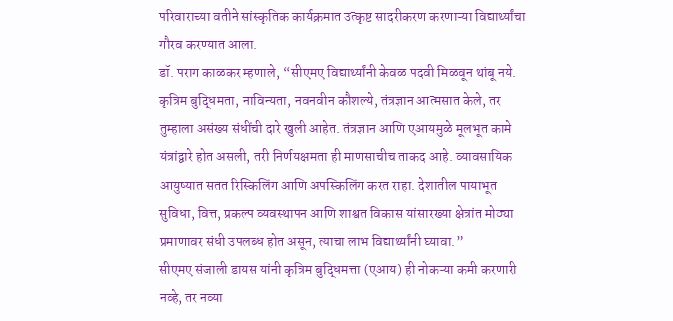परिवाराच्या वतीने सांस्कृतिक कार्यक्रमात उत्कृष्ट सादरीकरण करणाऱ्या विद्यार्थ्यांचा गौरव करण्यात आला.
डॉ. पराग काळकर म्हणाले, “सीएमए विद्यार्थ्यांनी केवळ पदवी मिळवून थांबू नये. कृत्रिम बुद्धिमता, नाविन्यता, नवनवीन कौशल्ये, तंत्रज्ञान आत्मसात केले, तर तुम्हाला असंख्य संधींची दारे खुली आहेत. तंत्रज्ञान आणि एआयमुळे मूलभूत कामे यंत्रांद्वारे होत असली, तरी निर्णयक्षमता ही माणसाचीच ताकद आहे. व्यावसायिक आयुष्यात सतत रिस्किलिंग आणि अपस्किलिंग करत राहा. देशातील पायाभूत सुविधा, वित्त, प्रकल्प व्यवस्थापन आणि शाश्वत विकास यांसारख्या क्षेत्रांत मोठ्या प्रमाणावर संधी उपलब्ध होत असून, त्याचा लाभ विद्यार्थ्यांनी घ्यावा.”
सीएमए संजाली डायस यांनी कृत्रिम बुद्धिमत्ता (एआय) ही नोकऱ्या कमी करणारी नव्हे, तर नव्या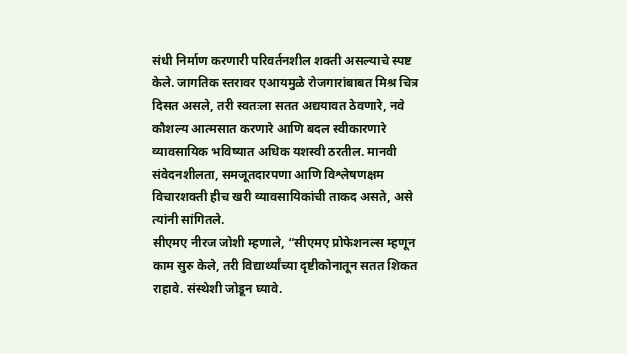संधी निर्माण करणारी परिवर्तनशील शक्ती असल्याचे स्पष्ट केले. जागतिक स्तरावर एआयमुळे रोजगारांबाबत मिश्र चित्र दिसत असले, तरी स्वतःला सतत अद्ययावत ठेवणारे, नवे कौशल्य आत्मसात करणारे आणि बदल स्वीकारणारे व्यावसायिक भविष्यात अधिक यशस्वी ठरतील. मानवी संवेदनशीलता, समजूतदारपणा आणि विश्लेषणक्षम विचारशक्ती हीच खरी व्यावसायिकांची ताकद असते, असे त्यांनी सांगितले.
सीएमए नीरज जोशी म्हणाले, “सीएमए प्रोफेशनल्स म्हणून काम सुरु केले, तरी विद्यार्थ्यांच्या दृष्टीकोनातून सतत शिकत राहावे. संस्थेशी जोडून घ्यावे.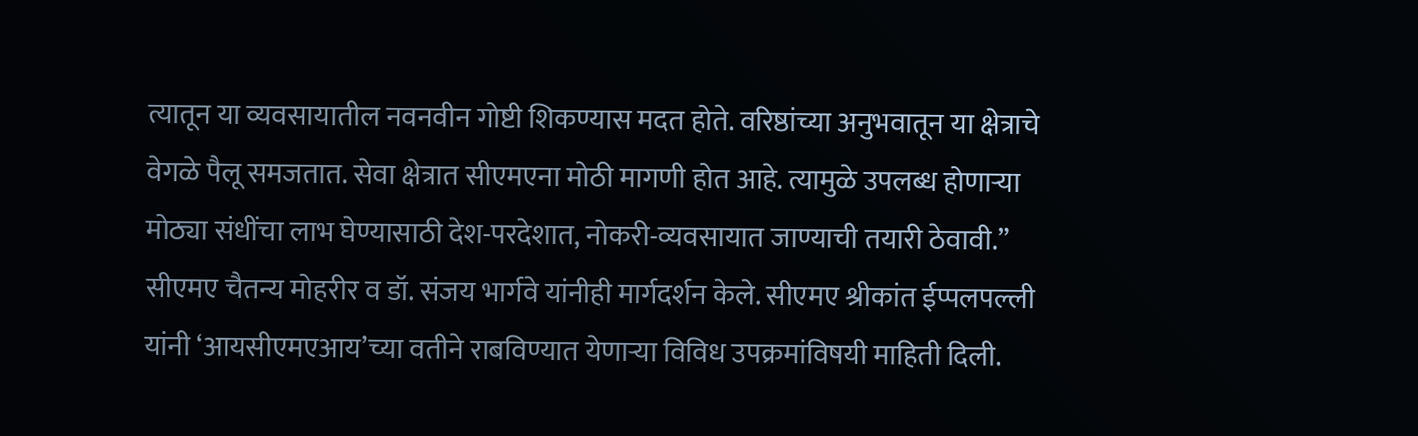त्यातून या व्यवसायातील नवनवीन गोष्टी शिकण्यास मदत होते. वरिष्ठांच्या अनुभवातून या क्षेत्राचे वेगळे पैलू समजतात. सेवा क्षेत्रात सीएमएना मोठी मागणी होत आहे. त्यामुळे उपलब्ध होणाऱ्या मोठ्या संधींचा लाभ घेण्यासाठी देश-परदेशात, नोकरी-व्यवसायात जाण्याची तयारी ठेवावी.”
सीएमए चैतन्य मोहरीर व डॉ. संजय भार्गवे यांनीही मार्गदर्शन केले. सीएमए श्रीकांत ईप्पलपल्ली यांनी ‘आयसीएमएआय’च्या वतीने राबविण्यात येणाऱ्या विविध उपक्रमांविषयी माहिती दिली.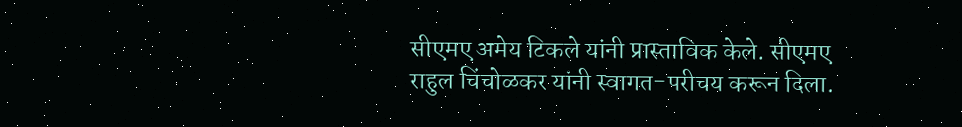सीएमए अमेय टिकले यांनी प्रास्ताविक केले. सीएमए राहुल चिंचोळकर यांनी स्वागत-परीचय करून दिला.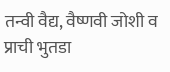तन्वी वैद्य, वैष्णवी जोशी व प्राची भुतडा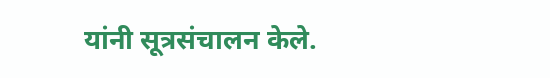यांनी सूत्रसंचालन केले.